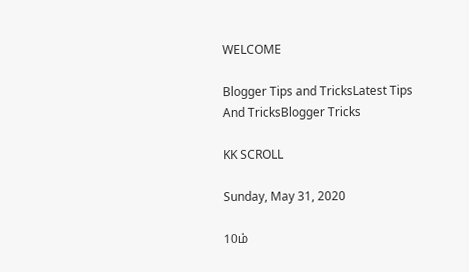WELCOME

Blogger Tips and TricksLatest Tips And TricksBlogger Tricks

KK SCROLL

Sunday, May 31, 2020

10ம்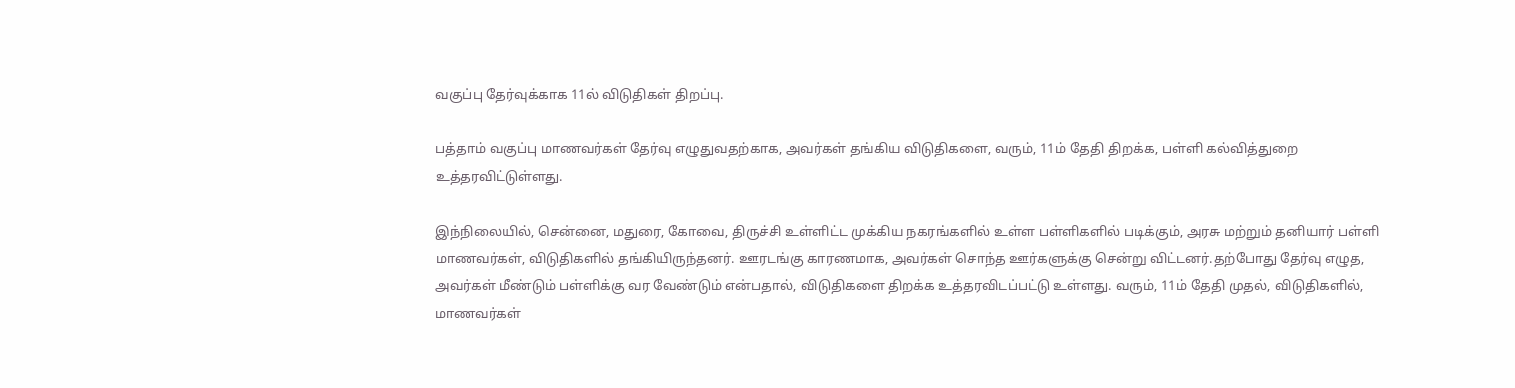வகுப்பு தேர்வுக்காக 11ல் விடுதிகள் திறப்பு.

பத்தாம் வகுப்பு மாணவர்கள் தேர்வு எழுதுவதற்காக, அவர்கள் தங்கிய விடுதிகளை, வரும், 11ம் தேதி திறக்க, பள்ளி கல்வித்துறை உத்தரவிட்டுள்ளது.

இந்நிலையில், சென்னை, மதுரை, கோவை, திருச்சி உள்ளிட்ட முக்கிய நகரங்களில் உள்ள பள்ளிகளில் படிக்கும், அரசு மற்றும் தனியார் பள்ளி மாணவர்கள், விடுதிகளில் தங்கியிருந்தனர். ஊரடங்கு காரணமாக, அவர்கள் சொந்த ஊர்களுக்கு சென்று விட்டனர்.தற்போது தேர்வு எழுத, அவர்கள் மீண்டும் பள்ளிக்கு வர வேண்டும் என்பதால், விடுதிகளை திறக்க உத்தரவிடப்பட்டு உள்ளது. வரும், 11ம் தேதி முதல், விடுதிகளில், மாணவர்கள்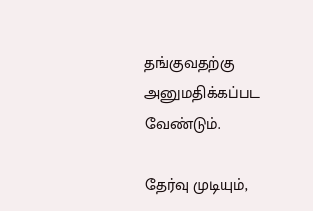தங்குவதற்கு அனுமதிக்கப்பட வேண்டும்.

தேர்வு முடியும்,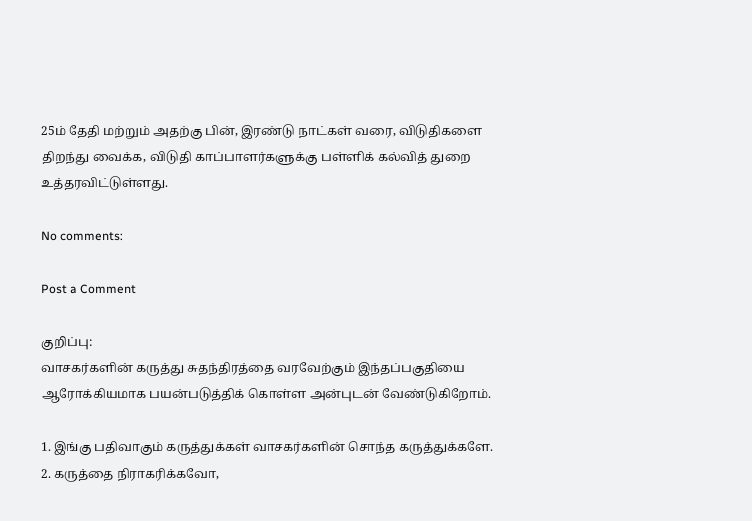25ம் தேதி மற்றும் அதற்கு பின், இரண்டு நாட்கள் வரை, விடுதிகளை திறந்து வைக்க, விடுதி காப்பாளர்களுக்கு பள்ளிக் கல்வித் துறை உத்தரவிட்டுள்ளது.

No comments:

Post a Comment

குறிப்பு:
வாசகர்களின் கருத்து சுதந்திரத்தை வரவேற்கும் இந்தப்பகுதியை ஆரோக்கியமாக பயன்படுத்திக் கொள்ள அன்புடன் வேண்டுகிறோம்.

1. இங்கு பதிவாகும் கருத்துக்கள் வாசகர்களின் சொந்த கருத்துக்களே.
2. கருத்தை நிராகரிக்கவோ,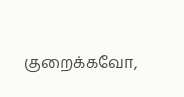குறைக்கவோ,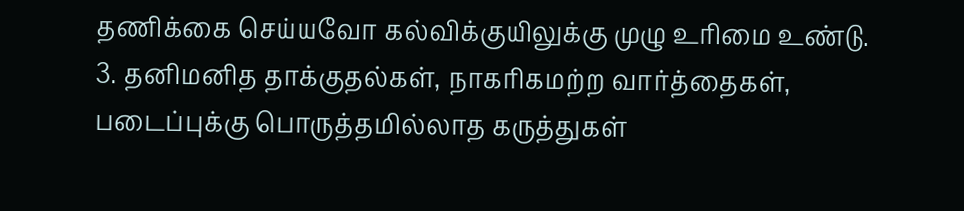தணிக்கை செய்யவோ கல்விக்குயிலுக்கு முழு உரிமை உண்டு.
3. தனிமனித தாக்குதல்கள், நாகரிகமற்ற வார்த்தைகள், படைப்புக்கு பொருத்தமில்லாத கருத்துகள்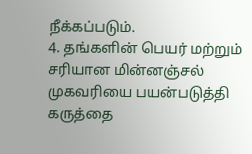நீக்கப்படும்.
4. தங்களின் பெயர் மற்றும் சரியான மின்னஞ்சல் முகவரியை பயன்படுத்தி கருத்தை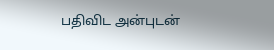பதிவிட அன்புடன்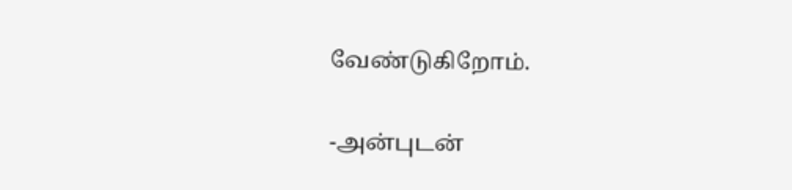வேண்டுகிறோம்.

-அன்புடன்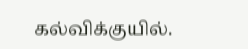கல்விக்குயில்.